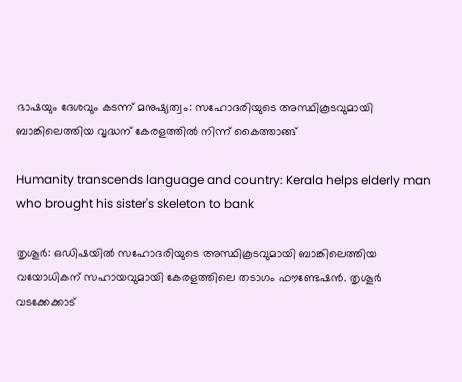ഭാഷയും ദേശവും കടന്ന് മനുഷ്യത്വം: സഹോദരിയുടെ അസ്ഥികൂടവുമായി ബാങ്കിലെത്തിയ വൃദ്ധന് കേരളത്തിൽ നിന്ന് കൈത്താങ്ങ്

Humanity transcends language and country: Kerala helps elderly man who brought his sister's skeleton to bank

തൃശൂര്‍: ഒഡിഷയില്‍ സഹോദരിയുടെ അസ്ഥികൂടവുമായി ബാങ്കിലെത്തിയ വയോധികന് സഹായവുമായി കേരളത്തിലെ തടാഗം ഫൗണ്ടേഷന്‍. തൃശൂര്‍ വടക്കേക്കാട്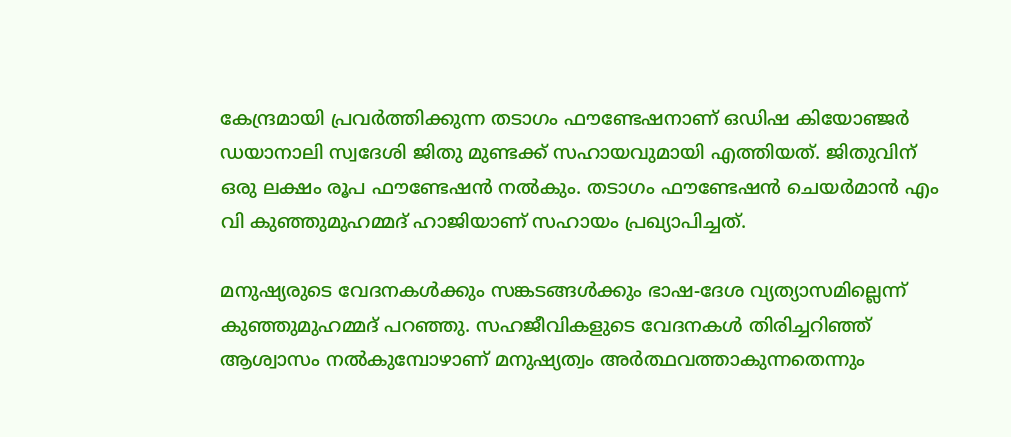കേന്ദ്രമായി പ്രവര്‍ത്തിക്കുന്ന തടാഗം ഫൗണ്ടേഷനാണ് ഒഡിഷ കിയോഞ്ജര്‍ ഡയാനാലി സ്വദേശി ജിതു മുണ്ടക്ക് സഹായവുമായി എത്തിയത്. ജിതുവിന് ഒരു ലക്ഷം രൂപ ഫൗണ്ടേഷന്‍ നല്‍കും. തടാഗം ഫൗണ്ടേഷന്‍ ചെയര്‍മാന്‍ എം വി കുഞ്ഞുമുഹമ്മദ് ഹാജിയാണ് സഹായം പ്രഖ്യാപിച്ചത്.

മനുഷ്യരുടെ വേദനകള്‍ക്കും സങ്കടങ്ങള്‍ക്കും ഭാഷ-ദേശ വ്യത്യാസമില്ലെന്ന് കുഞ്ഞുമുഹമ്മദ് പറഞ്ഞു. സഹജീവികളുടെ വേദനകള്‍ തിരിച്ചറിഞ്ഞ് ആശ്വാസം നല്‍കുമ്പോഴാണ് മനുഷ്യത്വം അര്‍ത്ഥവത്താകുന്നതെന്നും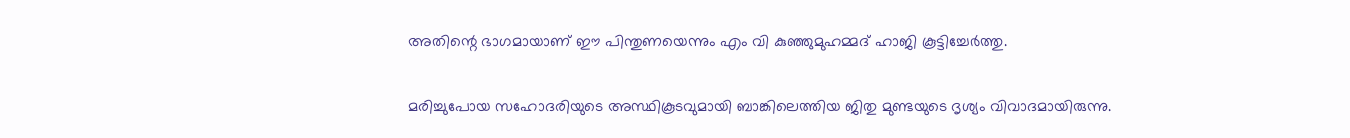അതിന്റെ ഭാഗമായാണ് ഈ പിന്തുണയെന്നും എം വി കുഞ്ഞുമുഹമ്മദ് ഹാജി കൂട്ടിച്ചേര്‍ത്തു.

മരിച്ചുപോയ സഹോദരിയുടെ അസ്ഥികൂടവുമായി ബാങ്കിലെത്തിയ ജിതു മുണ്ടയുടെ ദൃശ്യം വിവാദമായിരുന്നു.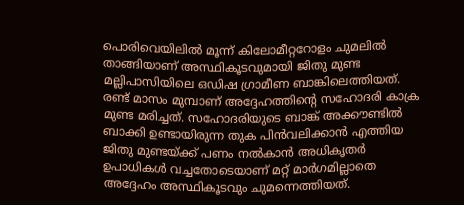പൊരിവെയിലില്‍ മൂന്ന് കിലോമീറ്ററോളം ചുമലില്‍ താങ്ങിയാണ് അസ്ഥികൂടവുമായി ജിതു മുണ്ട മല്ലിപാസിയിലെ ഒഡിഷ ഗ്രാമീണ ബാങ്കിലെത്തിയത്. രണ്ട് മാസം മുമ്പാണ് അദ്ദേഹത്തിന്റെ സഹോദരി കാക്ര മുണ്ട മരിച്ചത്. സഹോദരിയുടെ ബാങ്ക് അക്കൗണ്ടില്‍ ബാക്കി ഉണ്ടായിരുന്ന തുക പിന്‍വലിക്കാന്‍ എത്തിയ ജിതു മുണ്ടയ്ക്ക് പണം നല്‍കാന്‍ അധികൃതര്‍ ഉപാധികള്‍ വച്ചതോടെയാണ് മറ്റ് മാര്‍ഗമില്ലാതെ അദ്ദേഹം അസ്ഥികൂടവും ചുമന്നെത്തിയത്.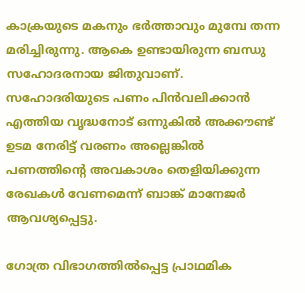കാക്രയുടെ മകനും ഭര്‍ത്താവും മുമ്പേ തന്ന മരിച്ചിരുന്നു. ആകെ ഉണ്ടായിരുന്ന ബന്ധു സഹോദരനായ ജിതുവാണ്. സഹോദരിയുടെ പണം പിന്‍വലിക്കാന്‍ എത്തിയ വൃദ്ധനോട് ഒന്നുകില്‍ അക്കൗണ്ട് ഉടമ നേരിട്ട് വരണം അല്ലെങ്കില്‍ പണത്തിന്റെ അവകാശം തെളിയിക്കുന്ന രേഖകള്‍ വേണമെന്ന് ബാങ്ക് മാനേജര്‍ ആവശ്യപ്പെട്ടു.

ഗോത്ര വിഭാഗത്തില്‍പ്പെട്ട പ്രാഥമിക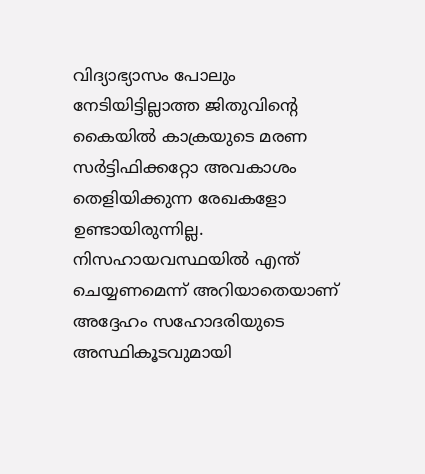വിദ്യാഭ്യാസം പോലും നേടിയിട്ടില്ലാത്ത ജിതുവിന്റെ കൈയില്‍ കാക്രയുടെ മരണ സര്‍ട്ടിഫിക്കറ്റോ അവകാശം തെളിയിക്കുന്ന രേഖകളോ ഉണ്ടായിരുന്നില്ല. നിസഹായവസ്ഥയില്‍ എന്ത് ചെയ്യണമെന്ന് അറിയാതെയാണ് അദ്ദേഹം സഹോദരിയുടെ അസ്ഥികൂടവുമായി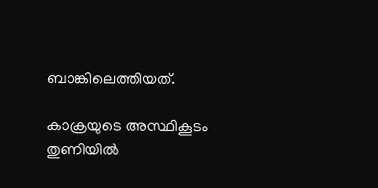ബാങ്കിലെത്തിയത്.

കാക്രയുടെ അസ്ഥികൂടം തുണിയില്‍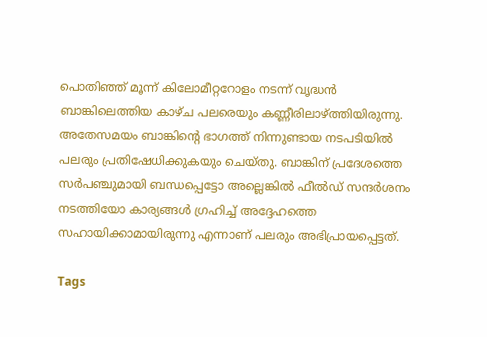പൊതിഞ്ഞ് മൂന്ന് കിലോമീറ്ററോളം നടന്ന് വൃദ്ധന്‍ ബാങ്കിലെത്തിയ കാഴ്ച പലരെയും കണ്ണീരിലാഴ്ത്തിയിരുന്നു. അതേസമയം ബാങ്കിന്റെ ഭാഗത്ത് നിന്നുണ്ടായ നടപടിയില്‍ പലരും പ്രതിഷേധിക്കുകയും ചെയ്തു. ബാങ്കിന് പ്രദേശത്തെ സര്‍പഞ്ചുമായി ബന്ധപ്പെട്ടോ അല്ലെങ്കില്‍ ഫീല്‍ഡ് സന്ദര്‍ശനം നടത്തിയോ കാര്യങ്ങള്‍ ഗ്രഹിച്ച് അദ്ദേഹത്തെ സഹായിക്കാമായിരുന്നു എന്നാണ് പലരും അഭിപ്രായപ്പെട്ടത്.

Tags